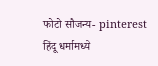फोटो सौजन्य- pinterest
हिंदू धर्मामध्ये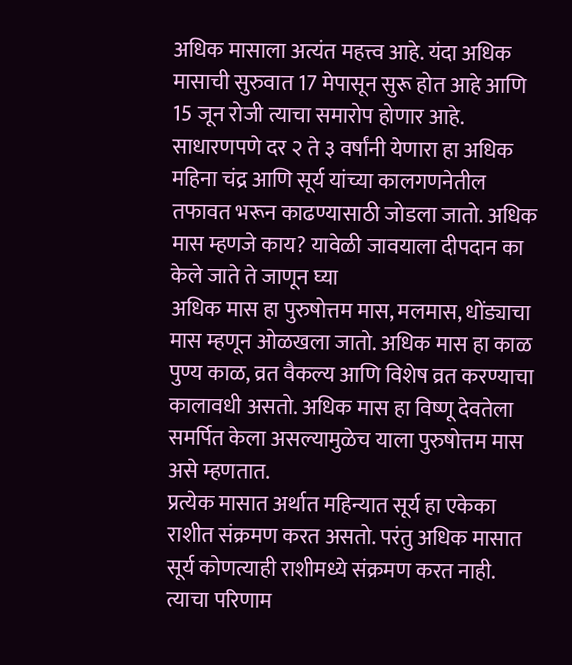अधिक मासाला अत्यंत महत्त्व आहे. यंदा अधिक मासाची सुरुवात 17 मेपासून सुरू होत आहे आणि 15 जून रोजी त्याचा समारोप होणार आहे. साधारणपणे दर २ ते ३ वर्षांनी येणारा हा अधिक महिना चंद्र आणि सूर्य यांच्या कालगणनेतील तफावत भरून काढण्यासाठी जोडला जातो. अधिक मास म्हणजे काय? यावेळी जावयाला दीपदान का केले जाते ते जाणून घ्या
अधिक मास हा पुरुषोत्तम मास, मलमास, धोंड्याचा मास म्हणून ओळखला जातो. अधिक मास हा काळ पुण्य काळ, व्रत वैकल्य आणि विशेष व्रत करण्याचा कालावधी असतो. अधिक मास हा विष्णू देवतेला समर्पित केला असल्यामुळेच याला पुरुषोत्तम मास असे म्हणतात.
प्रत्येक मासात अर्थात महिन्यात सूर्य हा एकेका राशीत संक्रमण करत असतो. परंतु अधिक मासात सूर्य कोणत्याही राशीमध्ये संक्रमण करत नाही. त्याचा परिणाम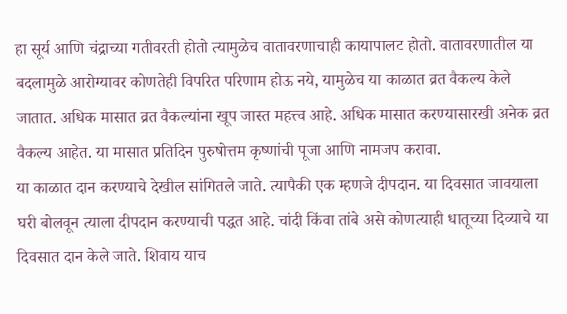हा सूर्य आणि चंद्राच्या गतीवरती होतो त्यामुळेच वातावरणाचाही कायापालट होतो. वातावरणातील या बदलामुळे आरोग्यावर कोणतेही विपरित परिणाम होऊ नये, यामुळेच या काळात व्रत वैकल्य केले जातात. अधिक मासात व्रत वैकल्यांना खूप जास्त महत्त्व आहे. अधिक मासात करण्यासारखी अनेक व्रत वैकल्य आहेत. या मासात प्रतिदिन पुरुषोत्तम कृष्णांची पूजा आणि नामजप करावा.
या काळात दान करण्याचे देखील सांगितले जाते. त्यापैकी एक म्हणजे दीपदान. या दिवसात जावयाला घरी बोलवून त्याला दीपदान करण्याची पद्धत आहे. चांदी किंवा तांबे असे कोणत्याही धातूच्या दिव्याचे या दिवसात दान केले जाते. शिवाय याच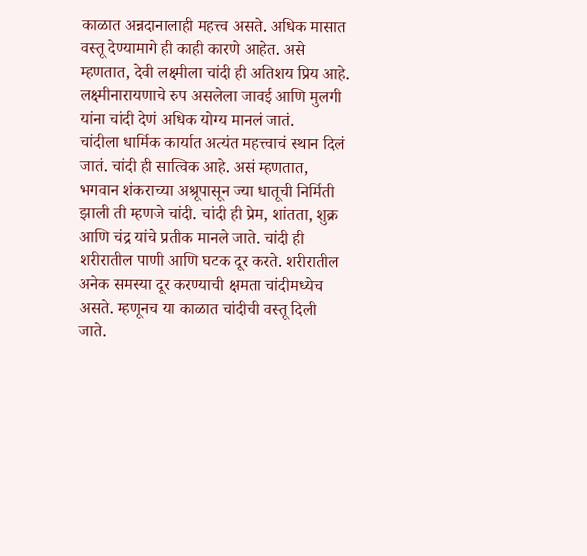काळात अन्नदानालाही महत्त्व असते. अधिक मासात वस्तू देण्यामागे ही काही कारणे आहेत. असे म्हणतात, देवी लक्ष्मीला चांदी ही अतिशय प्रिय आहे. लक्ष्मीनारायणाचे रुप असलेला जावई आणि मुलगी यांना चांदी देणं अधिक योग्य मानलं जातं.
चांदीला धार्मिक कार्यात अत्यंत महत्त्वाचं स्थान दिलं जातं. चांदी ही सात्विक आहे. असं म्हणतात, भगवान शंकराच्या अश्रूपासून ज्या धातूची निर्मिती झाली ती म्हणजे चांदी. चांदी ही प्रेम, शांतता, शुक्र आणि चंद्र यांचे प्रतीक मानले जाते. चांदी ही शरीरातील पाणी आणि घटक दूर करते. शरीरातील अनेक समस्या दूर करण्याची क्षमता चांदीमध्येच असते. म्हणूनच या काळात चांदीची वस्तू दिली जाते.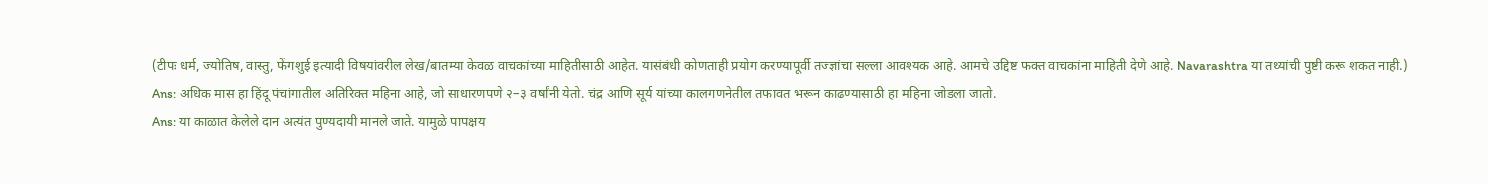(टीपः धर्म, ज्योतिष, वास्तु, फेंगशुई इत्यादी विषयांवरील लेख/बातम्या केवळ वाचकांच्या माहितीसाठी आहेत. यासंबंधी कोणताही प्रयोग करण्यापूर्वी तज्ज्ञांचा सल्ला आवश्यक आहे. आमचे उद्दिष्ट फक्त वाचकांना माहिती देणे आहे. Navarashtra या तथ्यांची पुष्टी करू शकत नाही.)
Ans: अधिक मास हा हिंदू पंचांगातील अतिरिक्त महिना आहे, जो साधारणपणे २–३ वर्षांनी येतो. चंद्र आणि सूर्य यांच्या कालगणनेतील तफावत भरून काढण्यासाठी हा महिना जोडला जातो.
Ans: या काळात केलेले दान अत्यंत पुण्यदायी मानले जाते. यामुळे पापक्षय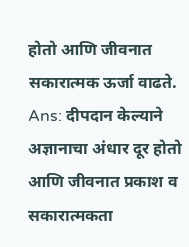होतो आणि जीवनात सकारात्मक ऊर्जा वाढते.
Ans: दीपदान केल्याने अज्ञानाचा अंधार दूर होतो आणि जीवनात प्रकाश व सकारात्मकता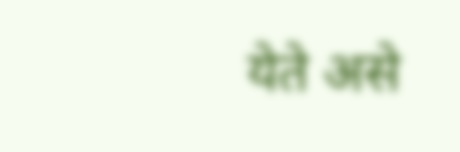येते असे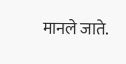मानले जाते.